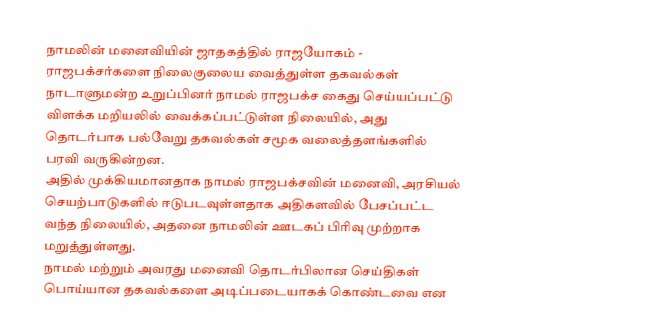நாமலின் மனைவியின் ஜாதகத்தில் ராஜயோகம் - ராஜபக்சர்களை நிலைகுலைய வைத்துள்ள தகவல்கள்
நாடாளுமன்ற உறுப்பினர் நாமல் ராஜபக்ச கைது செய்யப்பட்டு விளக்க மறியலில் வைக்கப்பட்டுள்ள நிலையில், அது தொடர்பாக பல்வேறு தகவல்கள் சமூக வலைத்தளங்களில் பரவி வருகின்றன.
அதில் முக்கியமானதாக நாமல் ராஜபக்சவின் மனைவி, அரசியல் செயற்பாடுகளில் ஈடுபடவுள்ளதாக அதிகளவில் பேசப்பட்ட வந்த நிலையில், அதனை நாமலின் ஊடகப் பிரிவு முற்றாக மறுத்துள்ளது.
நாமல் மற்றும் அவரது மனைவி தொடர்பிலான செய்திகள் பொய்யான தகவல்களை அடிப்படையாகக் கொண்டவை என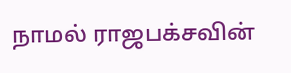நாமல் ராஜபக்சவின்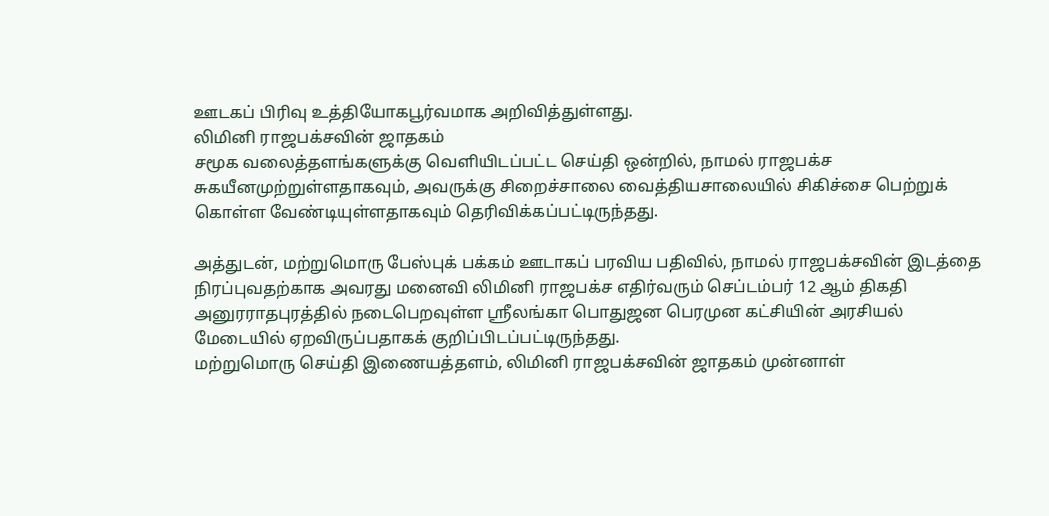ஊடகப் பிரிவு உத்தியோகபூர்வமாக அறிவித்துள்ளது.
லிமினி ராஜபக்சவின் ஜாதகம்
சமூக வலைத்தளங்களுக்கு வெளியிடப்பட்ட செய்தி ஒன்றில், நாமல் ராஜபக்ச சுகயீனமுற்றுள்ளதாகவும், அவருக்கு சிறைச்சாலை வைத்தியசாலையில் சிகிச்சை பெற்றுக் கொள்ள வேண்டியுள்ளதாகவும் தெரிவிக்கப்பட்டிருந்தது.

அத்துடன், மற்றுமொரு பேஸ்புக் பக்கம் ஊடாகப் பரவிய பதிவில், நாமல் ராஜபக்சவின் இடத்தை நிரப்புவதற்காக அவரது மனைவி லிமினி ராஜபக்ச எதிர்வரும் செப்டம்பர் 12 ஆம் திகதி அனுரராதபுரத்தில் நடைபெறவுள்ள ஸ்ரீலங்கா பொதுஜன பெரமுன கட்சியின் அரசியல் மேடையில் ஏறவிருப்பதாகக் குறிப்பிடப்பட்டிருந்தது.
மற்றுமொரு செய்தி இணையத்தளம், லிமினி ராஜபக்சவின் ஜாதகம் முன்னாள்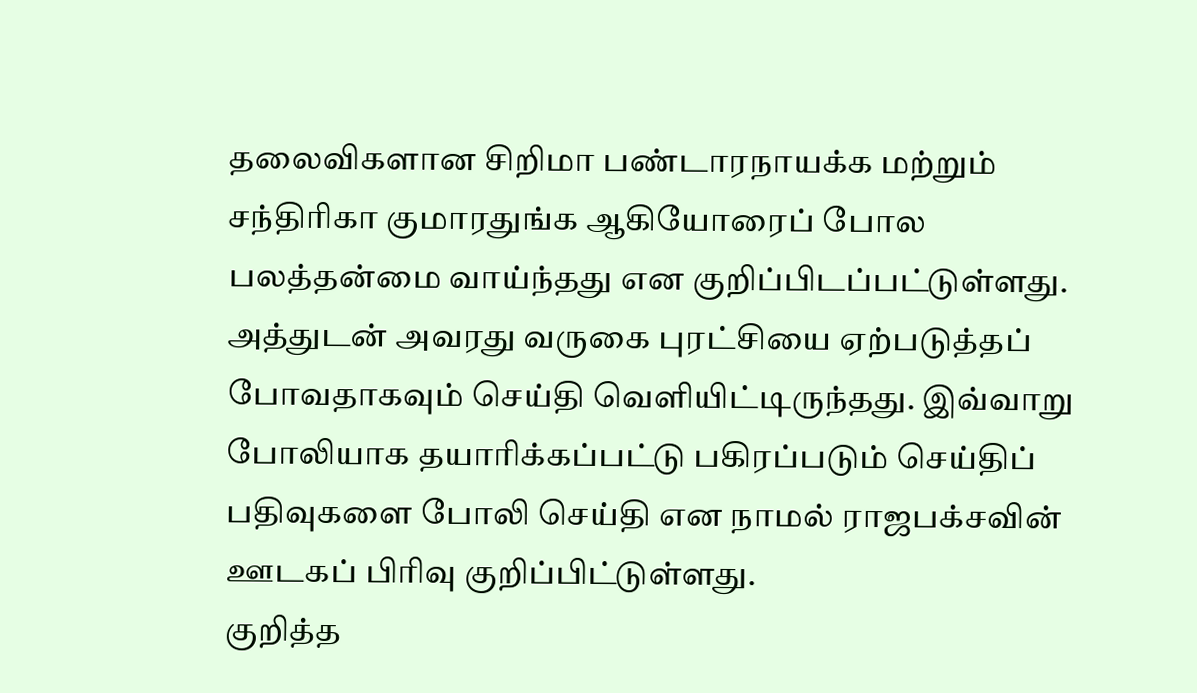தலைவிகளான சிறிமா பண்டாரநாயக்க மற்றும் சந்திரிகா குமாரதுங்க ஆகியோரைப் போல பலத்தன்மை வாய்ந்தது என குறிப்பிடப்பட்டுள்ளது.
அத்துடன் அவரது வருகை புரட்சியை ஏற்படுத்தப் போவதாகவும் செய்தி வெளியிட்டிருந்தது. இவ்வாறு போலியாக தயாரிக்கப்பட்டு பகிரப்படும் செய்திப் பதிவுகளை போலி செய்தி என நாமல் ராஜபக்சவின் ஊடகப் பிரிவு குறிப்பிட்டுள்ளது.
குறித்த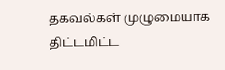தகவல்கள் முழுமையாக திட்டமிட்ட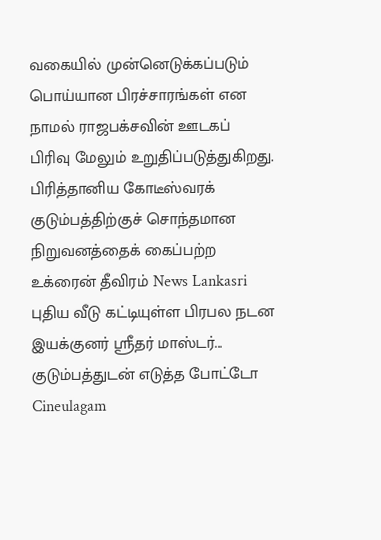வகையில் முன்னெடுக்கப்படும் பொய்யான பிரச்சாரங்கள் என நாமல் ராஜபக்சவின் ஊடகப் பிரிவு மேலும் உறுதிப்படுத்துகிறது.
பிரித்தானிய கோடீஸ்வரக் குடும்பத்திற்குச் சொந்தமான நிறுவனத்தைக் கைப்பற்ற உக்ரைன் தீவிரம் News Lankasri
புதிய வீடு கட்டியுள்ள பிரபல நடன இயக்குனர் ஸ்ரீதர் மாஸ்டர்... குடும்பத்துடன் எடுத்த போட்டோ Cineulagam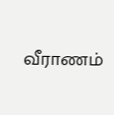வீராணம்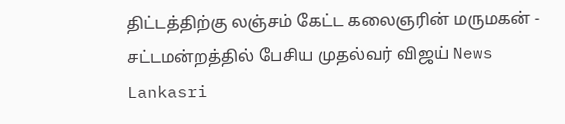திட்டத்திற்கு லஞ்சம் கேட்ட கலைஞரின் மருமகன் - சட்டமன்றத்தில் பேசிய முதல்வர் விஜய் News Lankasri